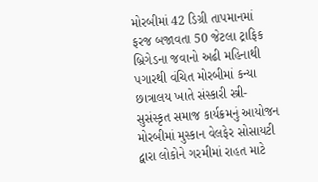મોરબીમાં 42 ડિગ્રી તાપમાનમાં ફરજ બજાવતા 50 જેટલા ટ્રાફિક બ્રિગેડના જવાનો અઢી મહિનાથી પગારથી વંચિત મોરબીમાં કન્યા છાત્રાલય ખાતે સંસ્કારી સ્ત્રી-સુસંસ્કૃત સમાજ કાર્યક્રમનું આયોજન મોરબીમાં મુસ્કાન વેલફેર સોસાયટી દ્વારા લોકોને ગરમીમાં રાહત માટે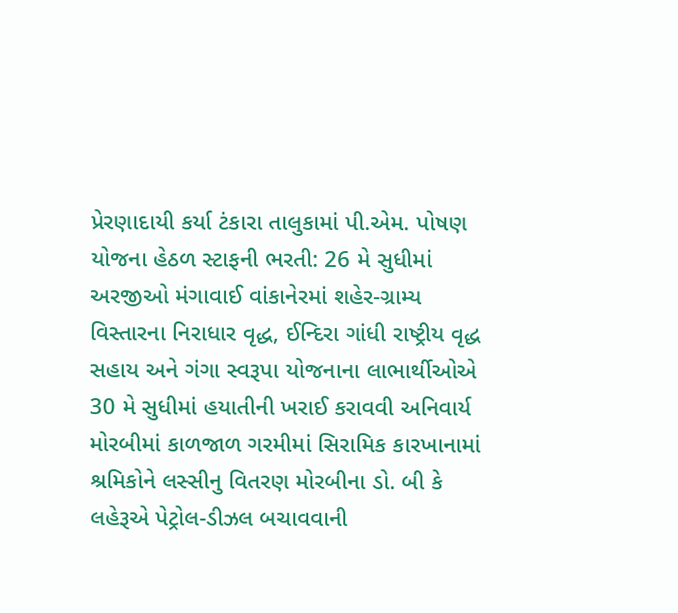પ્રેરણાદાયી કર્યા ટંકારા તાલુકામાં પી.એમ. પોષણ યોજના હેઠળ સ્ટાફની ભરતી: 26 મે સુધીમાં અરજીઓ મંગાવાઈ વાંકાનેરમાં શહેર-ગ્રામ્ય વિસ્તારના નિરાધાર વૃદ્ધ, ઈન્દિરા ગાંધી રાષ્ટ્રીય વૃદ્ધ સહાય અને ગંગા સ્વરૂપા યોજનાના લાભાર્થીઓએ 30 મે સુધીમાં હયાતીની ખરાઈ કરાવવી અનિવાર્ય મોરબીમાં કાળજાળ ગરમીમાં સિરામિક કારખાનામાં શ્રમિકોને લસ્સીનુ વિતરણ મોરબીના ડો. બી કે લહેરૂએ પેટ્રોલ-ડીઝલ બચાવવાની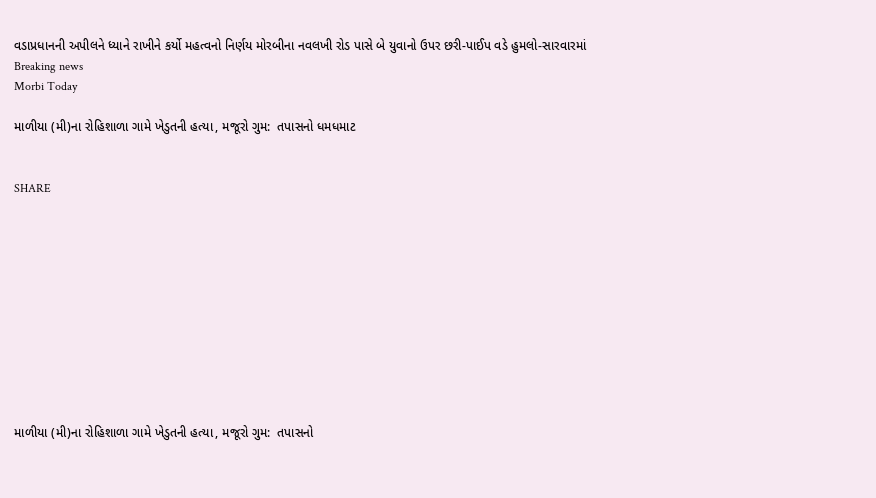વડાપ્રધાનની અપીલને ધ્યાને રાખીને કર્યો મહત્વનો નિર્ણય મોરબીના નવલખી રોડ પાસે બે યુવાનો ઉપર છરી-પાઈપ વડે હુમલો-સારવારમાં
Breaking news
Morbi Today

માળીયા (મી)ના રોહિશાળા ગામે ખેડુતની હત્યા, મજૂરો ગુમ:  તપાસનો ધમધમાટ


SHARE











માળીયા (મી)ના રોહિશાળા ગામે ખેડુતની હત્યા, મજૂરો ગુમ:  તપાસનો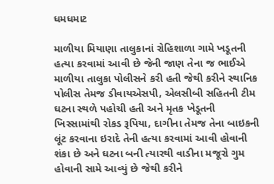ધમધમાટ

માળીયા મિયાણા તાલુકાનાં રોહિશાળા ગામે ખડૂતની હત્યા કરવામાં આવી છે જેની જાણ તેના જ ભાઈએ માળીયા તાલુકા પોલીસને કરી હતી જેથી કરીને સ્થાનિક પોલીસ તેમજ ડીવાયએસપી, એલસીબી સહિતની ટીમ ઘટના સ્થળે પહોચી હતી અને મૃતક ખેડૂતની ખિસ્સામાંથી રોકડ રૂપિયા, દાગીના તેમજ તેના બાઇકની લૂંટ કરવાના ઇરાદે તેની હત્યા કરવામાં આવી હોવાની શંકા છે અને ઘટના બની ત્યારથી વાડીના મજૂરો ગુમ હોવાની સામે આવ્યું છે જેથી કરીને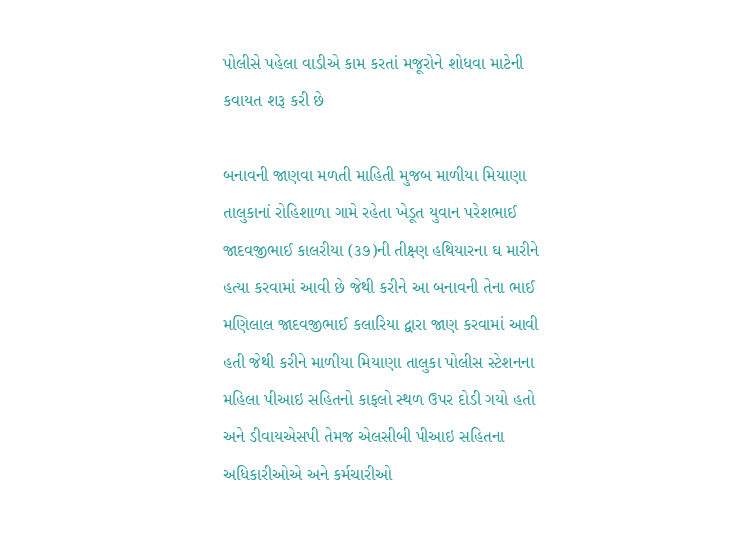પોલીસે પહેલા વાડીએ કામ કરતાં મજૂરોને શોધવા માટેની કવાયત શરૂ કરી છે

બનાવની જાણવા મળતી માહિતી મુજબ માળીયા મિયાણા તાલુકાનાં રોહિશાળા ગામે રહેતા ખેડૂત યુવાન પરેશભાઈ જાદવજીભાઈ કાલરીયા (૩૭)ની તીક્ષ્ણ હથિયારના ઘ મારીને હત્યા કરવામાં આવી છે જેથી કરીને આ બનાવની તેના ભાઈ મણિલાલ જાદવજીભાઈ કલારિયા દ્વારા જાણ કરવામાં આવી હતી જેથી કરીને માળીયા મિયાણા તાલુકા પોલીસ સ્ટેશનના મહિલા પીઆઇ સહિતનો કાફલો સ્થળ ઉપર દોડી ગયો હતો અને ડીવાયએસપી તેમજ એલસીબી પીઆઇ સહિતના અધિકારીઓએ અને કર્મચારીઓ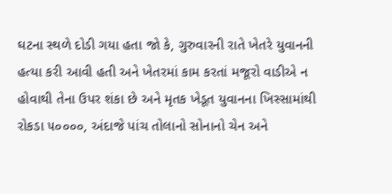ઘટના સ્થળે દોડી ગયા હતા જો કે, ગુરુવારની રાતે ખેતરે યુવાનની હત્યા કરી આવી હતી અને ખેતરમાં કામ કરતાં મજૂરો વાડીએ ન હોવાથી તેના ઉપર શંકા છે અને મૃતક ખેડૂત યુવાનના ખિસ્સામાંથી રોકડા ૫૦૦૦૦, અંદાજે પાંચ તોલાનો સોનાનો ચેન અને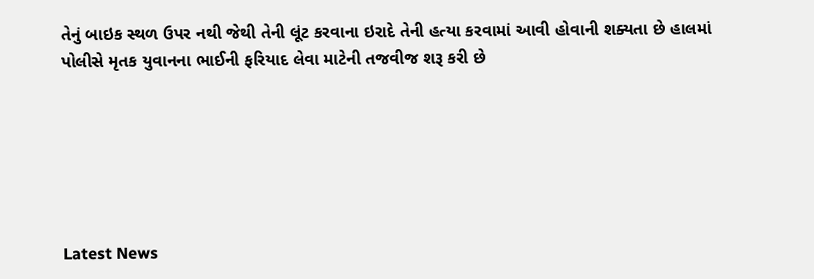તેનું બાઇક સ્થળ ઉપર નથી જેથી તેની લૂંટ કરવાના ઇરાદે તેની હત્યા કરવામાં આવી હોવાની શક્યતા છે હાલમાં પોલીસે મૃતક યુવાનના ભાઈની ફરિયાદ લેવા માટેની તજવીજ શરૂ કરી છે






Latest News